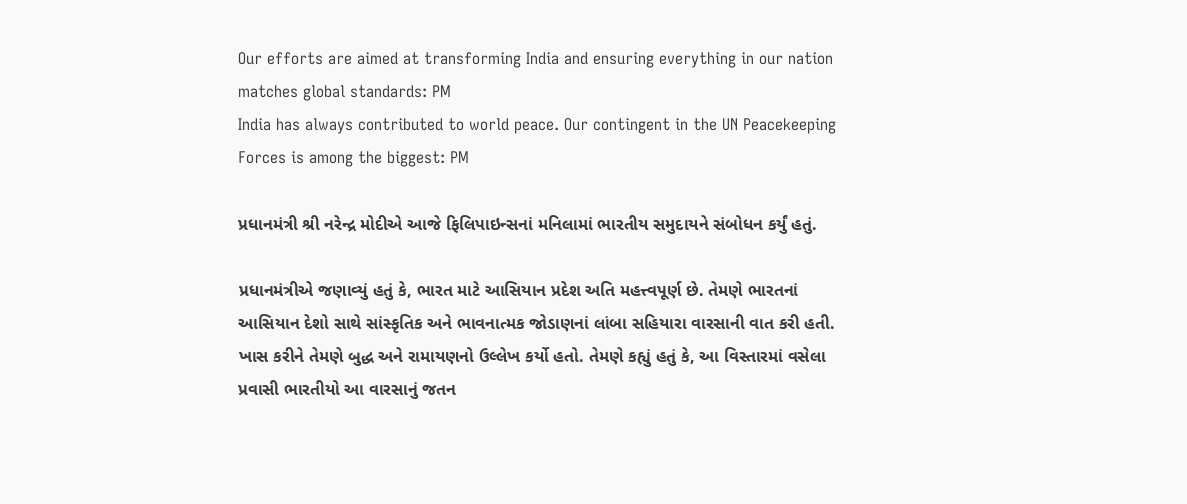Our efforts are aimed at transforming India and ensuring everything in our nation matches global standards: PM
India has always contributed to world peace. Our contingent in the UN Peacekeeping Forces is among the biggest: PM

પ્રધાનમંત્રી શ્રી નરેન્દ્ર મોદીએ આજે ફિલિપાઇન્સનાં મનિલામાં ભારતીય સમુદાયને સંબોધન કર્યું હતું.

પ્રધાનમંત્રીએ જણાવ્યું હતું કે, ભારત માટે આસિયાન પ્રદેશ અતિ મહત્ત્વપૂર્ણ છે. તેમણે ભારતનાં આસિયાન દેશો સાથે સાંસ્કૃતિક અને ભાવનાત્મક જોડાણનાં લાંબા સહિયારા વારસાની વાત કરી હતી. ખાસ કરીને તેમણે બુદ્ધ અને રામાયણનો ઉલ્લેખ કર્યો હતો. તેમણે કહ્યું હતું કે, આ વિસ્તારમાં વસેલા પ્રવાસી ભારતીયો આ વારસાનું જતન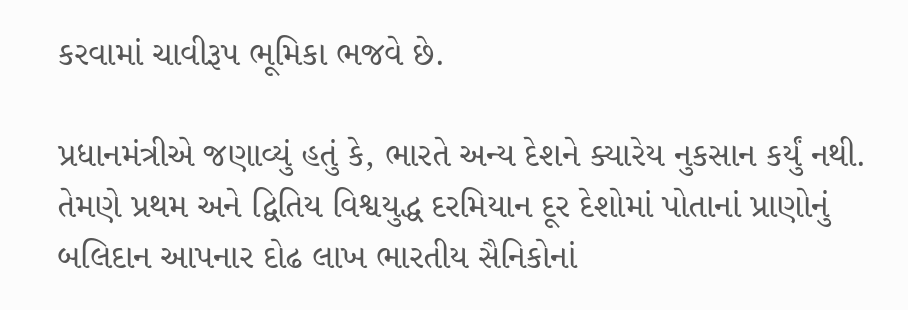કરવામાં ચાવીરૂપ ભૂમિકા ભજવે છે.

પ્રધાનમંત્રીએ જણાવ્યું હતું કે, ભારતે અન્ય દેશને ક્યારેય નુકસાન કર્યું નથી. તેમણે પ્રથમ અને દ્વિતિય વિશ્વયુદ્ધ દરમિયાન દૂર દેશોમાં પોતાનાં પ્રાણોનું બલિદાન આપનાર દોઢ લાખ ભારતીય સૈનિકોનાં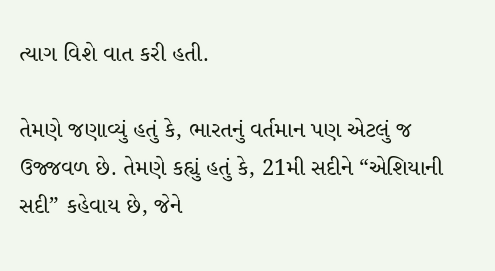ત્યાગ વિશે વાત કરી હતી.

તેમણે જણાવ્યું હતું કે, ભારતનું વર્તમાન પણ એટલું જ ઉજ્જવળ છે. તેમણે કહ્યું હતું કે, 21મી સદીને “એશિયાની સદી” કહેવાય છે, જેને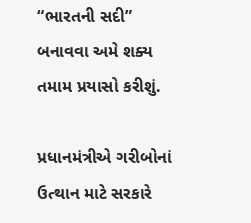“ભારતની સદી” બનાવવા અમે શક્ય તમામ પ્રયાસો કરીશું.

પ્રધાનમંત્રીએ ગરીબોનાં ઉત્થાન માટે સરકારે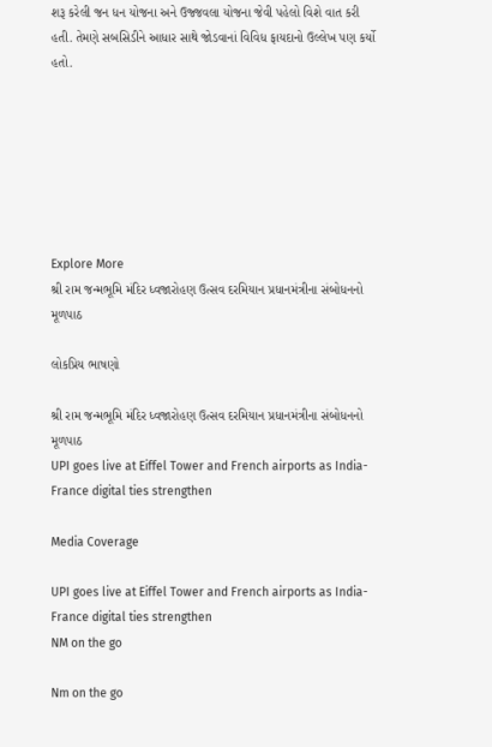શરૂ કરેલી જન ધન યોજના અને ઉજ્જવલા યોજના જેવી પહેલો વિશે વાત કરી હતી. તેમણે સબસિડીને આધાર સાથે જોડવાનાં વિવિધ ફાયદાનો ઉલ્લેખ પણ કર્યો હતો.







Explore More
શ્રી રામ જન્મભૂમિ મંદિર ધ્વજારોહણ ઉત્સવ દરમિયાન પ્રધાનમંત્રીના સંબોધનનો મૂળપાઠ

લોકપ્રિય ભાષણો

શ્રી રામ જન્મભૂમિ મંદિર ધ્વજારોહણ ઉત્સવ દરમિયાન પ્રધાનમંત્રીના સંબોધનનો મૂળપાઠ
UPI goes live at Eiffel Tower and French airports as India-France digital ties strengthen

Media Coverage

UPI goes live at Eiffel Tower and French airports as India-France digital ties strengthen
NM on the go

Nm on the go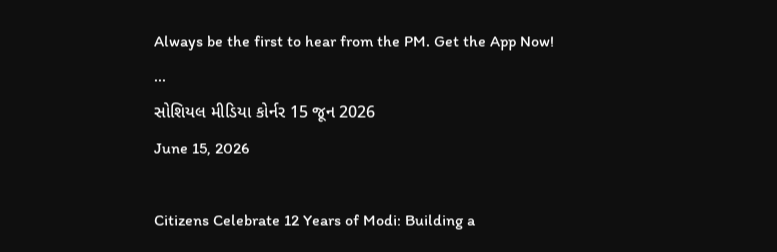Always be the first to hear from the PM. Get the App Now!
...
સોશિયલ મીડિયા કોર્નર 15 જૂન 2026
June 15, 2026

Citizens Celebrate 12 Years of Modi: Building a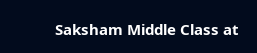Saksham Middle Class at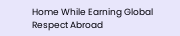Home While Earning Global Respect Abroad